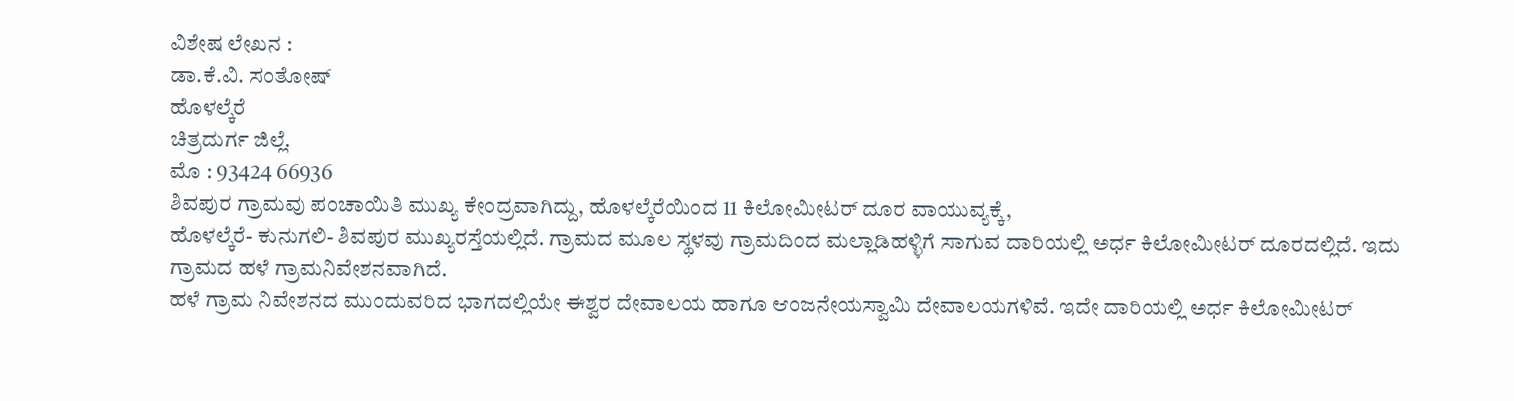ವಿಶೇಷ ಲೇಖನ :
ಡಾ.ಕೆ.ವಿ. ಸಂತೋಷ್
ಹೊಳಲ್ಕೆರೆ
ಚಿತ್ರದುರ್ಗ ಜಿಲ್ಲೆ.
ಮೊ : 93424 66936
ಶಿವಪುರ ಗ್ರಾಮವು ಪಂಚಾಯಿತಿ ಮುಖ್ಯ ಕೇಂದ್ರವಾಗಿದ್ದು, ಹೊಳಲ್ಕೆರೆಯಿಂದ 11 ಕಿಲೋಮೀಟರ್ ದೂರ ವಾಯುವ್ಯಕ್ಕೆ,
ಹೊಳಲ್ಕೆರೆ- ಕುನುಗಲಿ- ಶಿವಪುರ ಮುಖ್ಯರಸ್ತೆಯಲ್ಲಿದೆ. ಗ್ರಾಮದ ಮೂಲ ಸ್ಥಳವು ಗ್ರಾಮದಿಂದ ಮಲ್ಲಾಡಿಹಳ್ಳಿಗೆ ಸಾಗುವ ದಾರಿಯಲ್ಲಿ ಅರ್ಧ ಕಿಲೋಮೀಟರ್ ದೂರದಲ್ಲಿದೆ. ಇದು ಗ್ರಾಮದ ಹಳೆ ಗ್ರಾಮನಿವೇಶನವಾಗಿದೆ.
ಹಳೆ ಗ್ರಾಮ ನಿವೇಶನದ ಮುಂದುವರಿದ ಭಾಗದಲ್ಲಿಯೇ ಈಶ್ವರ ದೇವಾಲಯ ಹಾಗೂ ಆಂಜನೇಯಸ್ವಾಮಿ ದೇವಾಲಯಗಳಿವೆ. ಇದೇ ದಾರಿಯಲ್ಲಿ ಅರ್ಧ ಕಿಲೋಮೀಟರ್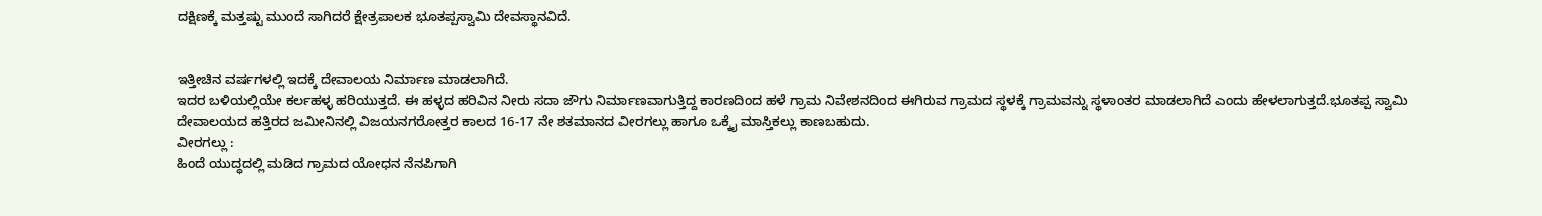ದಕ್ಷಿಣಕ್ಕೆ ಮತ್ತಷ್ಟು ಮುಂದೆ ಸಾಗಿದರೆ ಕ್ಷೇತ್ರಪಾಲಕ ಭೂತಪ್ಪಸ್ವಾಮಿ ದೇವಸ್ಥಾನವಿದೆ.


ಇತ್ತೀಚಿನ ವರ್ಷಗಳಲ್ಲಿ ಇದಕ್ಕೆ ದೇವಾಲಯ ನಿರ್ಮಾಣ ಮಾಡಲಾಗಿದೆ.
ಇದರ ಬಳಿಯಲ್ಲಿಯೇ ಕರ್ಲಹಳ್ಳ ಹರಿಯುತ್ತದೆ. ಈ ಹಳ್ಳದ ಹರಿವಿನ ನೀರು ಸದಾ ಜೌಗು ನಿರ್ಮಾಣವಾಗುತ್ತಿದ್ದ ಕಾರಣದಿಂದ ಹಳೆ ಗ್ರಾಮ ನಿವೇಶನದಿಂದ ಈಗಿರುವ ಗ್ರಾಮದ ಸ್ಥಳಕ್ಕೆ ಗ್ರಾಮವನ್ನು ಸ್ಥಳಾಂತರ ಮಾಡಲಾಗಿದೆ ಎಂದು ಹೇಳಲಾಗುತ್ತದೆ.ಭೂತಪ್ಪ ಸ್ವಾಮಿ ದೇವಾಲಯದ ಹತ್ತಿರದ ಜಮೀನಿನಲ್ಲಿ ವಿಜಯನಗರೋತ್ತರ ಕಾಲದ 16-17 ನೇ ಶತಮಾನದ ವೀರಗಲ್ಲು ಹಾಗೂ ಒಕ್ಕೈ ಮಾಸ್ತಿಕಲ್ಲು ಕಾಣಬಹುದು.
ವೀರಗಲ್ಲು :
ಹಿಂದೆ ಯುದ್ಧದಲ್ಲಿ ಮಡಿದ ಗ್ರಾಮದ ಯೋಧನ ನೆನಪಿಗಾಗಿ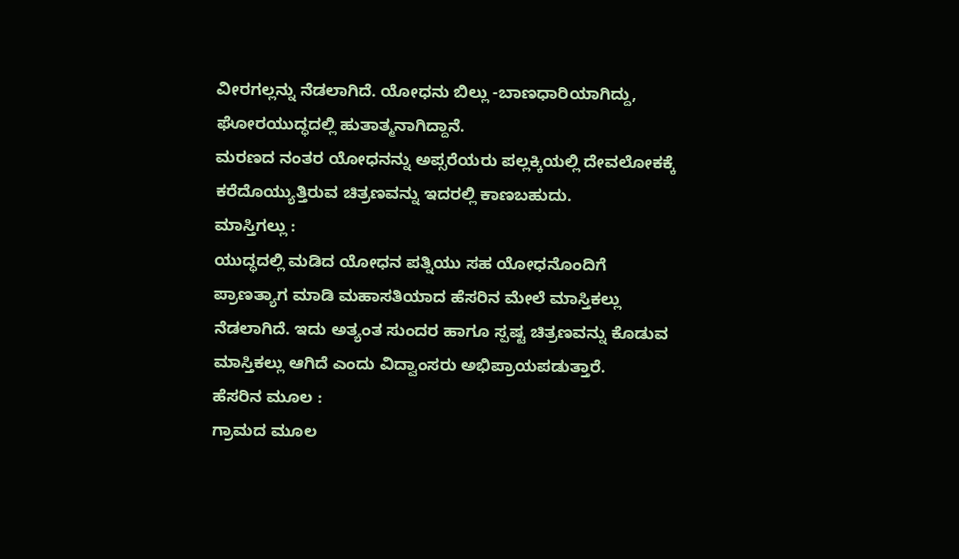ವೀರಗಲ್ಲನ್ನು ನೆಡಲಾಗಿದೆ. ಯೋಧನು ಬಿಲ್ಲು -ಬಾಣಧಾರಿಯಾಗಿದ್ದು,
ಘೋರಯುದ್ಧದಲ್ಲಿ ಹುತಾತ್ಮನಾಗಿದ್ದಾನೆ.
ಮರಣದ ನಂತರ ಯೋಧನನ್ನು ಅಪ್ಸರೆಯರು ಪಲ್ಲಕ್ಕಿಯಲ್ಲಿ ದೇವಲೋಕಕ್ಕೆ ಕರೆದೊಯ್ಯುತ್ತಿರುವ ಚಿತ್ರಣವನ್ನು ಇದರಲ್ಲಿ ಕಾಣಬಹುದು.
ಮಾಸ್ತಿಗಲ್ಲು :
ಯುದ್ಧದಲ್ಲಿ ಮಡಿದ ಯೋಧನ ಪತ್ನಿಯು ಸಹ ಯೋಧನೊಂದಿಗೆ ಪ್ರಾಣತ್ಯಾಗ ಮಾಡಿ ಮಹಾಸತಿಯಾದ ಹೆಸರಿನ ಮೇಲೆ ಮಾಸ್ತಿಕಲ್ಲು ನೆಡಲಾಗಿದೆ. ಇದು ಅತ್ಯಂತ ಸುಂದರ ಹಾಗೂ ಸ್ಪಷ್ಟ ಚಿತ್ರಣವನ್ನು ಕೊಡುವ ಮಾಸ್ತಿಕಲ್ಲು ಆಗಿದೆ ಎಂದು ವಿದ್ವಾಂಸರು ಅಭಿಪ್ರಾಯಪಡುತ್ತಾರೆ.
ಹೆಸರಿನ ಮೂಲ :
ಗ್ರಾಮದ ಮೂಲ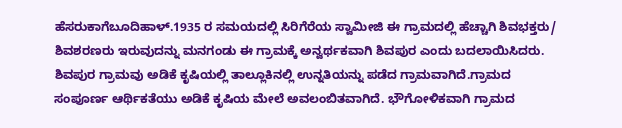ಹೆಸರುಕಾಗೆಬೂದಿಹಾಳ್.1935 ರ ಸಮಯದಲ್ಲಿ ಸಿರಿಗೆರೆಯ ಸ್ವಾಮೀಜಿ ಈ ಗ್ರಾಮದಲ್ಲಿ ಹೆಚ್ಚಾಗಿ ಶಿವಭಕ್ತರು/ ಶಿವಶರಣರು ಇರುವುದನ್ನು ಮನಗಂಡು ಈ ಗ್ರಾಮಕ್ಕೆ ಅನ್ವರ್ಥಕವಾಗಿ ಶಿವಪುರ ಎಂದು ಬದಲಾಯಿಸಿದರು.
ಶಿವಪುರ ಗ್ರಾಮವು ಅಡಿಕೆ ಕೃಷಿಯಲ್ಲಿ ತಾಲ್ಲೂಕಿನಲ್ಲಿ ಉನ್ನತಿಯನ್ನು ಪಡೆದ ಗ್ರಾಮವಾಗಿದೆ.ಗ್ರಾಮದ ಸಂಪೂರ್ಣ ಆರ್ಥಿಕತೆಯು ಅಡಿಕೆ ಕೃಷಿಯ ಮೇಲೆ ಅವಲಂಬಿತವಾಗಿದೆ. ಭೌಗೋಳಿಕವಾಗಿ ಗ್ರಾಮದ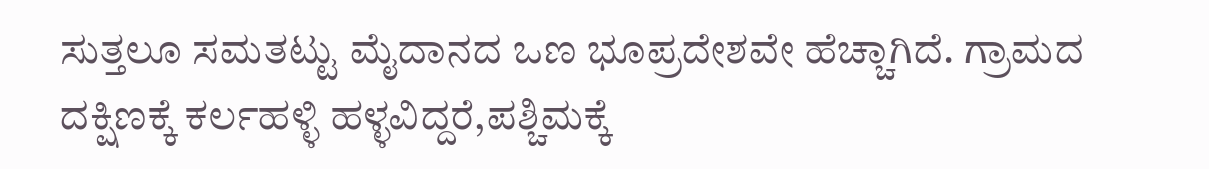ಸುತ್ತಲೂ ಸಮತಟ್ಟು ಮೈದಾನದ ಒಣ ಭೂಪ್ರದೇಶವೇ ಹೆಚ್ಚಾಗಿದೆ. ಗ್ರಾಮದ ದಕ್ಷಿಣಕ್ಕೆ ಕರ್ಲಹಳ್ಳಿ ಹಳ್ಳವಿದ್ದರೆ,ಪಶ್ಚಿಮಕ್ಕೆ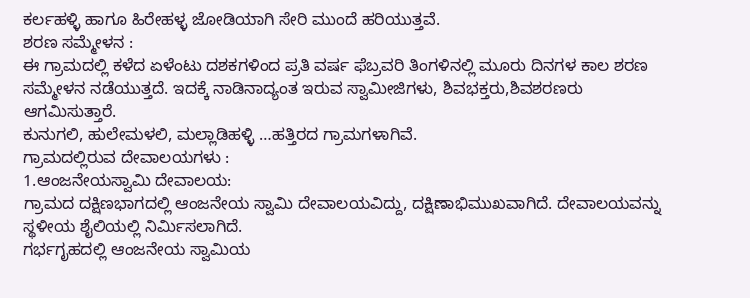ಕರ್ಲಹಳ್ಳಿ ಹಾಗೂ ಹಿರೇಹಳ್ಳ ಜೋಡಿಯಾಗಿ ಸೇರಿ ಮುಂದೆ ಹರಿಯುತ್ತವೆ.
ಶರಣ ಸಮ್ಮೇಳನ :
ಈ ಗ್ರಾಮದಲ್ಲಿ ಕಳೆದ ಏಳೆಂಟು ದಶಕಗಳಿಂದ ಪ್ರತಿ ವರ್ಷ ಫೆಬ್ರವರಿ ತಿಂಗಳಿನಲ್ಲಿ ಮೂರು ದಿನಗಳ ಕಾಲ ಶರಣ ಸಮ್ಮೇಳನ ನಡೆಯುತ್ತದೆ. ಇದಕ್ಕೆ ನಾಡಿನಾದ್ಯಂತ ಇರುವ ಸ್ವಾಮೀಜಿಗಳು, ಶಿವಭಕ್ತರು,ಶಿವಶರಣರು ಆಗಮಿಸುತ್ತಾರೆ.
ಕುನುಗಲಿ, ಹುಲೇಮಳಲಿ, ಮಲ್ಲಾಡಿಹಳ್ಳಿ …ಹತ್ತಿರದ ಗ್ರಾಮಗಳಾಗಿವೆ.
ಗ್ರಾಮದಲ್ಲಿರುವ ದೇವಾಲಯಗಳು :
1.ಆಂಜನೇಯಸ್ವಾಮಿ ದೇವಾಲಯ:
ಗ್ರಾಮದ ದಕ್ಷಿಣಭಾಗದಲ್ಲಿ ಆಂಜನೇಯ ಸ್ವಾಮಿ ದೇವಾಲಯವಿದ್ದು, ದಕ್ಷಿಣಾಭಿಮುಖವಾಗಿದೆ. ದೇವಾಲಯವನ್ನು ಸ್ಥಳೀಯ ಶೈಲಿಯಲ್ಲಿ ನಿರ್ಮಿಸಲಾಗಿದೆ.
ಗರ್ಭಗೃಹದಲ್ಲಿ ಆಂಜನೇಯ ಸ್ವಾಮಿಯ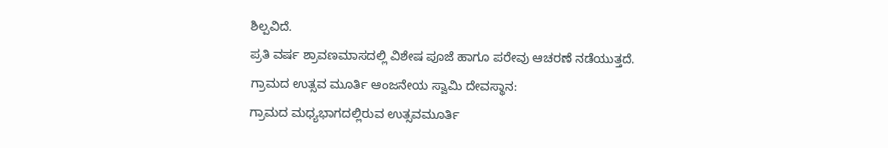ಶಿಲ್ಪವಿದೆ.
ಪ್ರತಿ ವರ್ಷ ಶ್ರಾವಣಮಾಸದಲ್ಲಿ ವಿಶೇಷ ಪೂಜೆ ಹಾಗೂ ಪರೇವು ಆಚರಣೆ ನಡೆಯುತ್ತದೆ.
ಗ್ರಾಮದ ಉತ್ಸವ ಮೂರ್ತಿ ಆಂಜನೇಯ ಸ್ವಾಮಿ ದೇವಸ್ಥಾನ:
ಗ್ರಾಮದ ಮಧ್ಯಭಾಗದಲ್ಲಿರುವ ಉತ್ಸವಮೂರ್ತಿ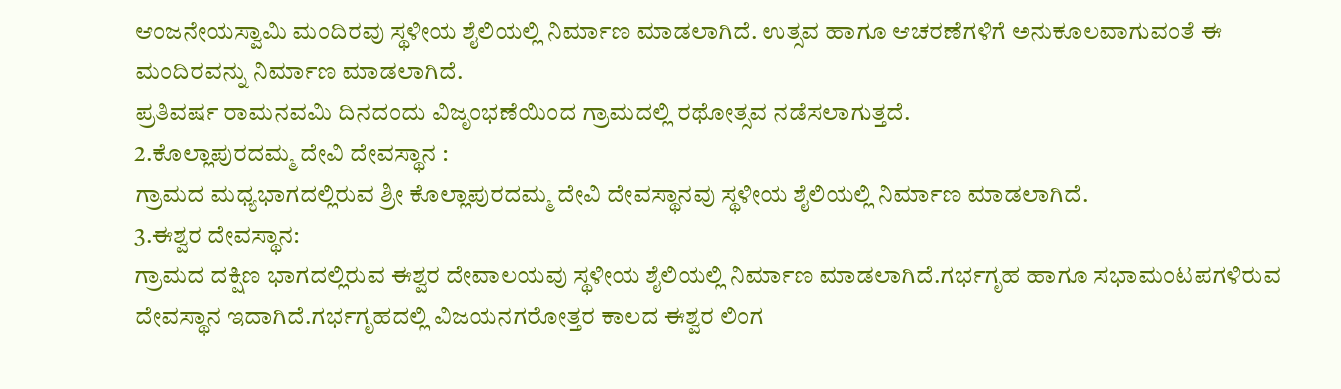ಆಂಜನೇಯಸ್ವಾಮಿ ಮಂದಿರವು ಸ್ಥಳೀಯ ಶೈಲಿಯಲ್ಲಿ ನಿರ್ಮಾಣ ಮಾಡಲಾಗಿದೆ. ಉತ್ಸವ ಹಾಗೂ ಆಚರಣೆಗಳಿಗೆ ಅನುಕೂಲವಾಗುವಂತೆ ಈ ಮಂದಿರವನ್ನು ನಿರ್ಮಾಣ ಮಾಡಲಾಗಿದೆ.
ಪ್ರತಿವರ್ಷ ರಾಮನವಮಿ ದಿನದಂದು ವಿಜೃಂಭಣೆಯಿಂದ ಗ್ರಾಮದಲ್ಲಿ ರಥೋತ್ಸವ ನಡೆಸಲಾಗುತ್ತದೆ.
2.ಕೊಲ್ಲಾಪುರದಮ್ಮ ದೇವಿ ದೇವಸ್ಥಾನ :
ಗ್ರಾಮದ ಮಧ್ಯಭಾಗದಲ್ಲಿರುವ ಶ್ರೀ ಕೊಲ್ಲಾಪುರದಮ್ಮ ದೇವಿ ದೇವಸ್ಥಾನವು ಸ್ಥಳೀಯ ಶೈಲಿಯಲ್ಲಿ ನಿರ್ಮಾಣ ಮಾಡಲಾಗಿದೆ.
3.ಈಶ್ವರ ದೇವಸ್ಥಾನ:
ಗ್ರಾಮದ ದಕ್ಷಿಣ ಭಾಗದಲ್ಲಿರುವ ಈಶ್ವರ ದೇವಾಲಯವು ಸ್ಥಳೀಯ ಶೈಲಿಯಲ್ಲಿ ನಿರ್ಮಾಣ ಮಾಡಲಾಗಿದೆ.ಗರ್ಭಗೃಹ ಹಾಗೂ ಸಭಾಮಂಟಪಗಳಿರುವ ದೇವಸ್ಥಾನ ಇದಾಗಿದೆ.ಗರ್ಭಗೃಹದಲ್ಲಿ ವಿಜಯನಗರೋತ್ತರ ಕಾಲದ ಈಶ್ವರ ಲಿಂಗ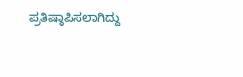ಪ್ರತಿಷ್ಠಾಪಿಸಲಾಗಿದ್ದು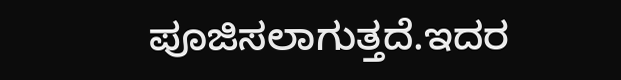ಪೂಜಿಸಲಾಗುತ್ತದೆ.ಇದರ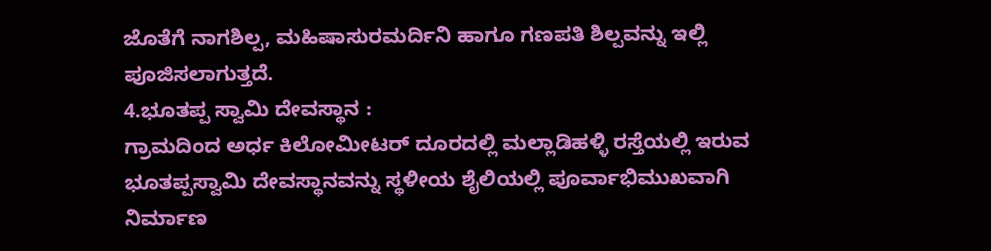ಜೊತೆಗೆ ನಾಗಶಿಲ್ಪ, ಮಹಿಷಾಸುರಮರ್ದಿನಿ ಹಾಗೂ ಗಣಪತಿ ಶಿಲ್ಪವನ್ನು ಇಲ್ಲಿ ಪೂಜಿಸಲಾಗುತ್ತದೆ.
4.ಭೂತಪ್ಪ ಸ್ವಾಮಿ ದೇವಸ್ಥಾನ :
ಗ್ರಾಮದಿಂದ ಅರ್ಧ ಕಿಲೋಮೀಟರ್ ದೂರದಲ್ಲಿ ಮಲ್ಲಾಡಿಹಳ್ಳಿ ರಸ್ತೆಯಲ್ಲಿ ಇರುವ ಭೂತಪ್ಪಸ್ವಾಮಿ ದೇವಸ್ಥಾನವನ್ನು ಸ್ಥಳೀಯ ಶೈಲಿಯಲ್ಲಿ ಪೂರ್ವಾಭಿಮುಖವಾಗಿ ನಿರ್ಮಾಣ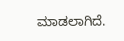ಮಾಡಲಾಗಿದೆ.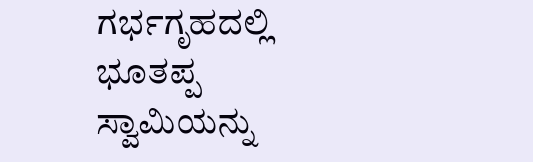ಗರ್ಭಗೃಹದಲ್ಲಿ ಭೂತಪ್ಪ ಸ್ವಾಮಿಯನ್ನು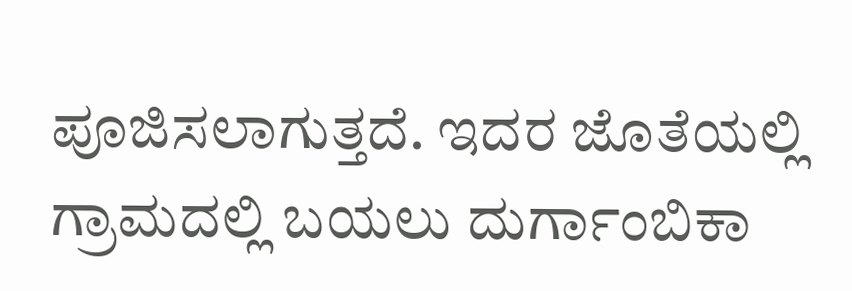ಪೂಜಿಸಲಾಗುತ್ತದೆ. ಇದರ ಜೊತೆಯಲ್ಲಿ ಗ್ರಾಮದಲ್ಲಿ ಬಯಲು ದುರ್ಗಾಂಬಿಕಾ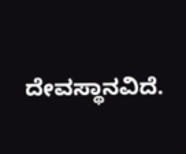ದೇವಸ್ಥಾನವಿದೆ.